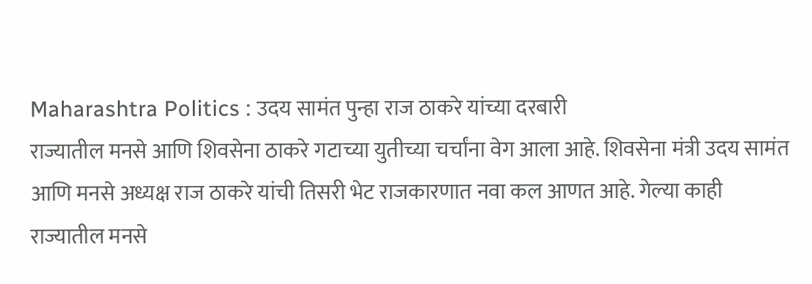Maharashtra Politics : उदय सामंत पुन्हा राज ठाकरे यांच्या दरबारी
राज्यातील मनसे आणि शिवसेना ठाकरे गटाच्या युतीच्या चर्चांना वेग आला आहे. शिवसेना मंत्री उदय सामंत आणि मनसे अध्यक्ष राज ठाकरे यांची तिसरी भेट राजकारणात नवा कल आणत आहे. गेल्या काही
राज्यातील मनसे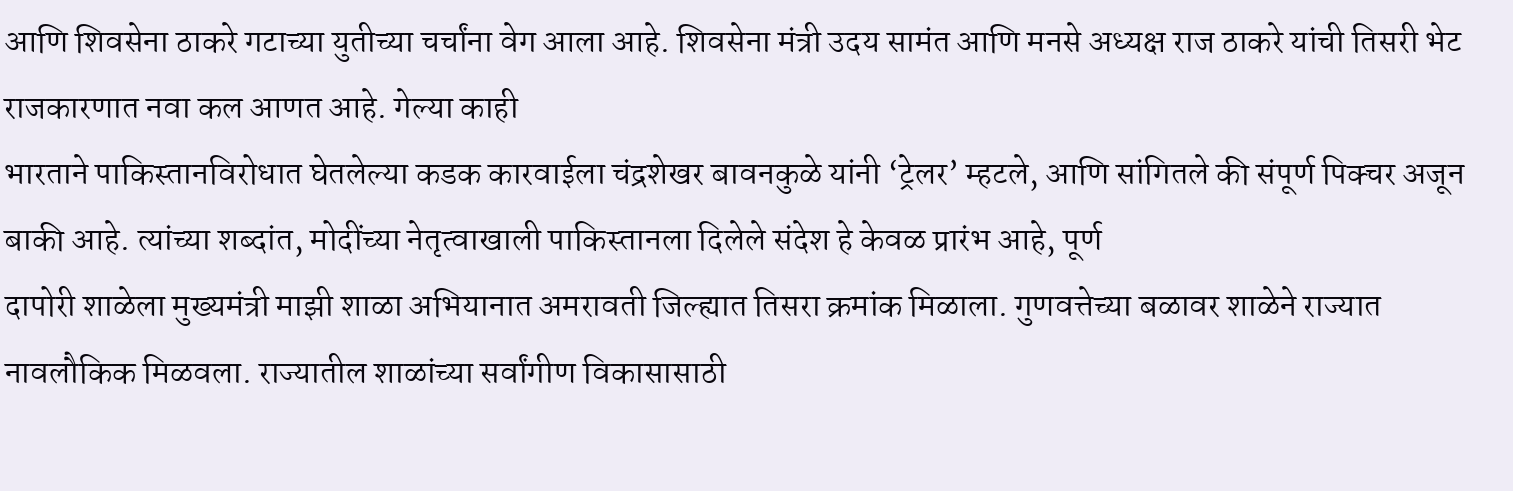आणि शिवसेना ठाकरे गटाच्या युतीच्या चर्चांना वेग आला आहे. शिवसेना मंत्री उदय सामंत आणि मनसे अध्यक्ष राज ठाकरे यांची तिसरी भेट राजकारणात नवा कल आणत आहे. गेल्या काही
भारताने पाकिस्तानविरोधात घेतलेल्या कडक कारवाईला चंद्रशेखर बावनकुळे यांनी ‘ट्रेलर’ म्हटले, आणि सांगितले की संपूर्ण पिक्चर अजून बाकी आहे. त्यांच्या शब्दांत, मोदींच्या नेतृत्वाखाली पाकिस्तानला दिलेले संदेश हे केवळ प्रारंभ आहे, पूर्ण
दापोरी शाळेला मुख्यमंत्री माझी शाळा अभियानात अमरावती जिल्ह्यात तिसरा क्रमांक मिळाला. गुणवत्तेच्या बळावर शाळेने राज्यात नावलौकिक मिळवला. राज्यातील शाळांच्या सर्वांगीण विकासासाठी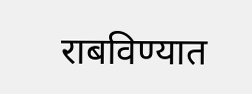राबविण्यात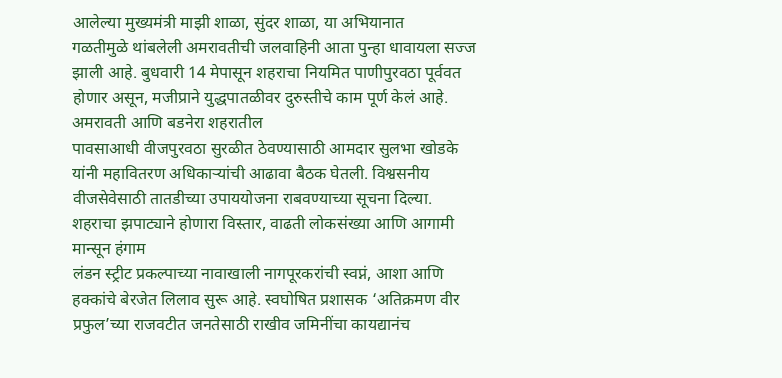आलेल्या मुख्यमंत्री माझी शाळा, सुंदर शाळा, या अभियानात
गळतीमुळे थांबलेली अमरावतीची जलवाहिनी आता पुन्हा धावायला सज्ज झाली आहे. बुधवारी 14 मेपासून शहराचा नियमित पाणीपुरवठा पूर्ववत होणार असून, मजीप्राने युद्धपातळीवर दुरुस्तीचे काम पूर्ण केलं आहे. अमरावती आणि बडनेरा शहरातील
पावसाआधी वीजपुरवठा सुरळीत ठेवण्यासाठी आमदार सुलभा खोडके यांनी महावितरण अधिकाऱ्यांची आढावा बैठक घेतली. विश्वसनीय वीजसेवेसाठी तातडीच्या उपाययोजना राबवण्याच्या सूचना दिल्या. शहराचा झपाट्याने होणारा विस्तार, वाढती लोकसंख्या आणि आगामी मान्सून हंगाम
लंडन स्ट्रीट प्रकल्पाच्या नावाखाली नागपूरकरांची स्वप्नं, आशा आणि हक्कांचे बेरजेत लिलाव सुरू आहे. स्वघोषित प्रशासक ‘अतिक्रमण वीर प्रफुल’च्या राजवटीत जनतेसाठी राखीव जमिनींचा कायद्यानंच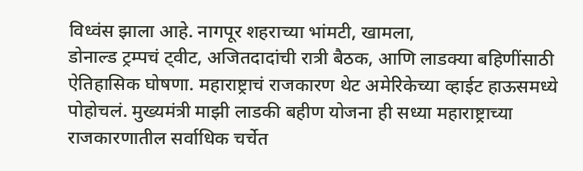विध्वंस झाला आहे. नागपूर शहराच्या भांमटी, खामला,
डोनाल्ड ट्रम्पचं ट्वीट, अजितदादांची रात्री बैठक, आणि लाडक्या बहिणींसाठी ऐतिहासिक घोषणा. महाराष्ट्राचं राजकारण थेट अमेरिकेच्या व्हाईट हाऊसमध्ये पोहोचलं. मुख्यमंत्री माझी लाडकी बहीण योजना ही सध्या महाराष्ट्राच्या राजकारणातील सर्वाधिक चर्चेत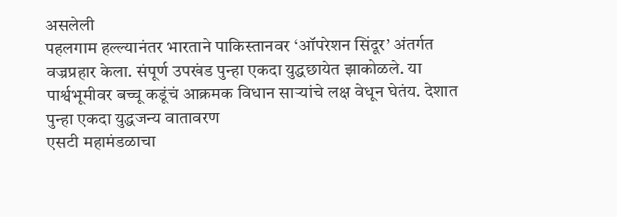असलेली
पहलगाम हल्ल्यानंतर भारताने पाकिस्तानवर ‘ऑपरेशन सिंदूर’ अंतर्गत वज्रप्रहार केला. संपूर्ण उपखंड पुन्हा एकदा युद्धछायेत झाकोळले. या पार्श्वभूमीवर बच्चू कडूंचं आक्रमक विधान साऱ्यांचे लक्ष वेधून घेतंय. देशात पुन्हा एकदा युद्धजन्य वातावरण
एसटी महामंडळाचा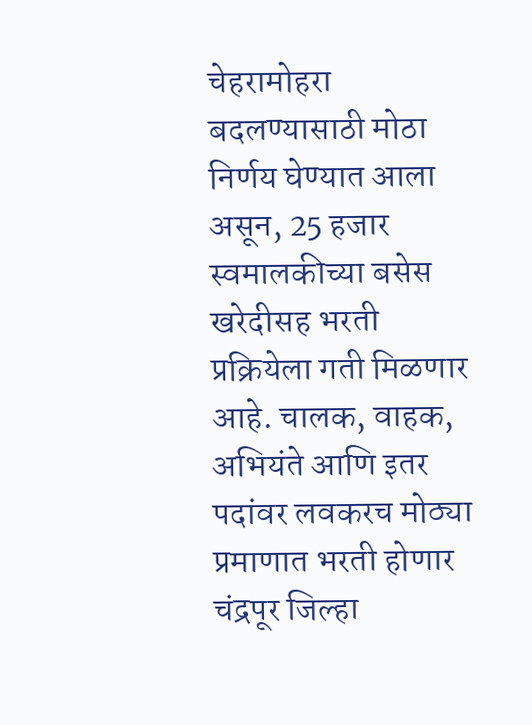चेहरामोहरा बदलण्यासाठी मोठा निर्णय घेण्यात आला असून, 25 हजार स्वमालकीच्या बसेस खरेदीसह भरती प्रक्रियेला गती मिळणार आहे. चालक, वाहक, अभियंते आणि इतर पदांवर लवकरच मोठ्या प्रमाणात भरती होणार
चंद्रपूर जिल्हा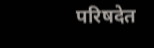परिषदेत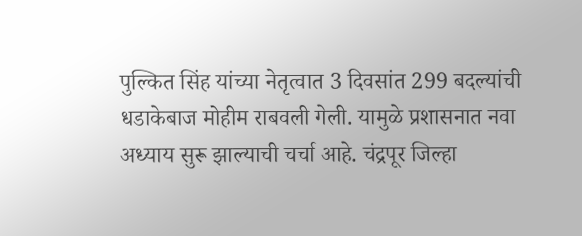पुल्कित सिंह यांच्या नेतृत्वात 3 दिवसांत 299 बदल्यांची धडाकेबाज मोहीम राबवली गेली. यामुळे प्रशासनात नवा अध्याय सुरू झाल्याची चर्चा आहे. चंद्रपूर जिल्हा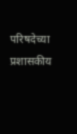परिषदेच्या प्रशासकीय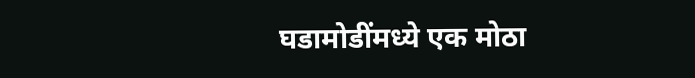घडामोडींमध्ये एक मोठा